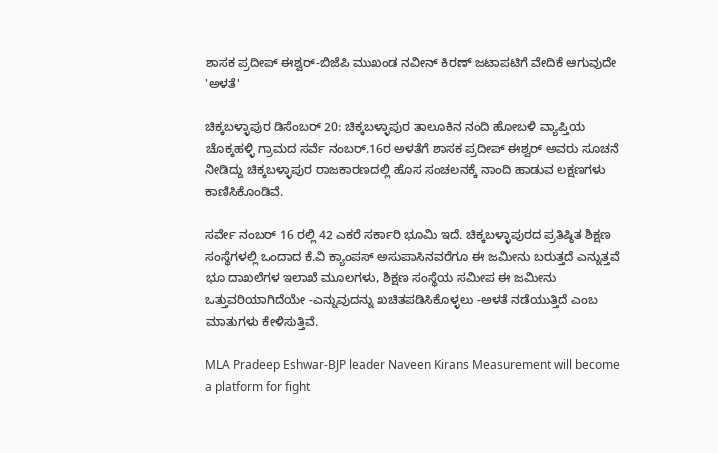ಶಾಸಕ ಪ್ರದೀಪ್ ಈಶ್ವರ್-ಬಿಜೆಪಿ ಮುಖಂಡ ನವೀನ್ ಕಿರಣ್ ಜಟಾಪಟಿಗೆ ವೇದಿಕೆ ಆಗುವುದೇ 'ಅಳತೆ'

ಚಿಕ್ಕಬಳ್ಳಾಪುರ ಡಿಸೆಂಬರ್ 20: ಚಿಕ್ಕಬಳ್ಳಾಪುರ ತಾಲೂಕಿನ ನಂದಿ ಹೋಬಳಿ ವ್ಯಾಪ್ತಿಯ ಚೊಕ್ಕಹಳ್ಳಿ ಗ್ರಾಮದ ಸರ್ವೆ ನಂಬರ್.16ರ ಅಳತೆಗೆ ಶಾಸಕ ಪ್ರದೀಪ್‌ ಈಶ್ವರ್ ಅವರು ಸೂಚನೆ ನೀಡಿದ್ದು ಚಿಕ್ಕಬಳ್ಳಾಪುರ ರಾಜಕಾರಣದಲ್ಲಿ ಹೊಸ ಸಂಚಲನಕ್ಕೆ ನಾಂದಿ ಹಾಡುವ ಲಕ್ಷಣಗಳು ಕಾಣಿಸಿಕೊಂಡಿವೆ.

ಸರ್ವೇ ನಂಬರ್ 16 ರಲ್ಲಿ 42 ಎಕರೆ ಸರ್ಕಾರಿ ಭೂಮಿ ಇದೆ. ಚಿಕ್ಕಬಳ್ಳಾಪುರದ ಪ್ರತಿಷ್ಠಿತ ಶಿಕ್ಷಣ ಸಂಸ್ಥೆಗಳಲ್ಲಿ ಒಂದಾದ ಕೆ.ವಿ ಕ್ಯಾಂಪಸ್ ಅಸುಪಾಸಿನವರೆಗೂ ಈ ಜಮೀನು ಬರುತ್ತದೆ ಎನ್ನುತ್ತವೆ ಭೂ ದಾಖಲೆಗಳ ಇಲಾಖೆ ಮೂಲಗಳು, ಶಿಕ್ಷಣ ಸಂಸ್ಥೆಯ ಸಮೀಪ ಈ ಜಮೀನು ಒತ್ತುವರಿಯಾಗಿದೆಯೇ -ಎನ್ನುವುದನ್ನು ಖಚಿತಪಡಿಸಿಕೊಳ್ಳಲು -ಅಳತೆ ನಡೆಯುತ್ತಿದೆ ಎಂಬ ಮಾತುಗಳು ಕೇಳಿಸುತ್ತಿವೆ.

MLA Pradeep Eshwar-BJP leader Naveen Kirans Measurement will become a platform for fight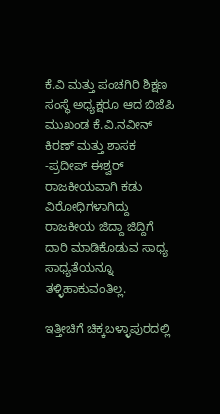ಕೆ.ವಿ ಮತ್ತು ಪಂಚಗಿರಿ ಶಿಕ್ಷಣ ಸಂಸ್ಥೆ ಅಧ್ಯಕ್ಷರೂ ಆದ ಬಿಜೆಪಿ ಮುಖಂಡ ಕೆ.ವಿ.ನವೀನ್ ಕಿರಣ್ ಮತ್ತು ಶಾಸಕ -ಪ್ರದೀಪ್ ಈಶ್ವರ್ ರಾಜಕೀಯವಾಗಿ ಕಡು ವಿರೋಧಿಗಳಾಗಿದ್ದು ರಾಜಕೀಯ ಜಿದ್ದಾ ಜಿದ್ದಿಗೆ ದಾರಿ ಮಾಡಿಕೊಡುವ ಸಾಧ್ಯ ಸಾಧ್ಯತೆಯನ್ನೂ ತಳ್ಳಿಹಾಕುವಂತಿಲ್ಲ.

ಇತ್ತೀಚಿಗೆ ಚಿಕ್ಕಬಳ್ಳಾಪುರದಲ್ಲಿ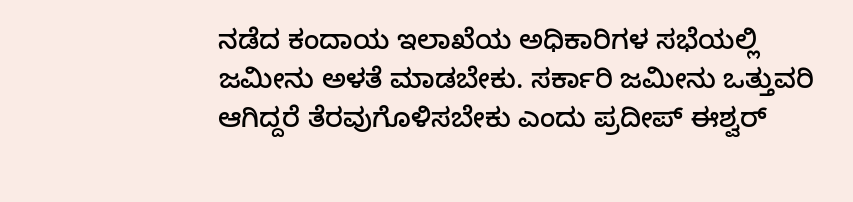ನಡೆದ ಕಂದಾಯ ಇಲಾಖೆಯ ಅಧಿಕಾರಿಗಳ ಸಭೆಯಲ್ಲಿ ಜಮೀನು ಅಳತೆ ಮಾಡಬೇಕು. ಸರ್ಕಾರಿ ಜಮೀನು ಒತ್ತುವರಿ ಆಗಿದ್ದರೆ ತೆರವುಗೊಳಿಸಬೇಕು ಎಂದು ಪ್ರದೀಪ್ ಈಶ್ವರ್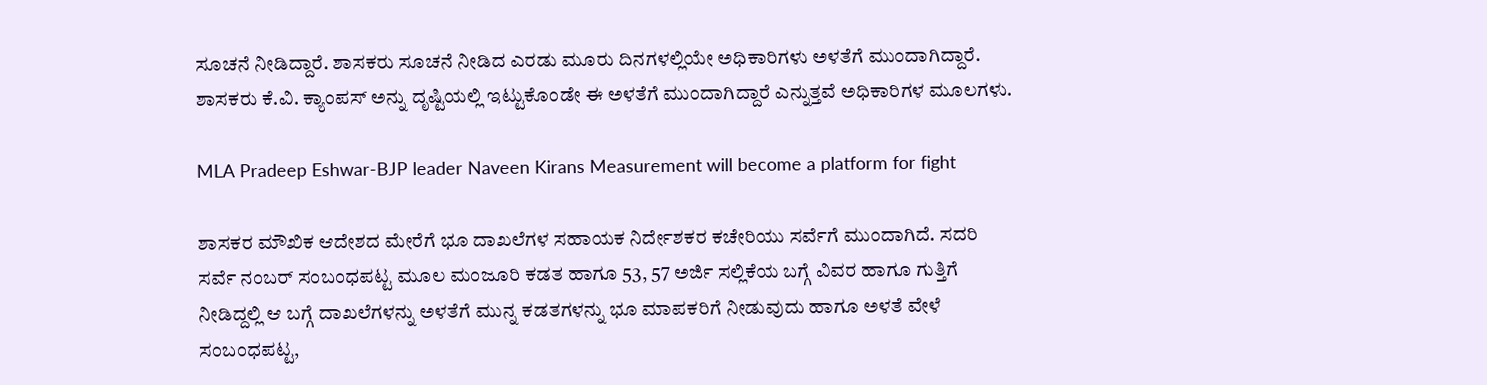ಸೂಚನೆ ನೀಡಿದ್ದಾರೆ. ಶಾಸಕರು ಸೂಚನೆ ನೀಡಿದ ಎರಡು ಮೂರು ದಿನಗಳಲ್ಲಿಯೇ ಅಧಿಕಾರಿಗಳು ಅಳತೆಗೆ ಮುಂದಾಗಿದ್ದಾರೆ. ಶಾಸಕರು ಕೆ.ವಿ. ಕ್ಯಾಂಪಸ್ ಅನ್ನು ದೃಷ್ಟಿಯಲ್ಲಿ ಇಟ್ಟುಕೊಂಡೇ ಈ ಅಳತೆಗೆ ಮುಂದಾಗಿದ್ದಾರೆ ಎನ್ನುತ್ತವೆ ಅಧಿಕಾರಿಗಳ ಮೂಲಗಳು.

MLA Pradeep Eshwar-BJP leader Naveen Kirans Measurement will become a platform for fight

ಶಾಸಕರ ಮೌಖಿಕ ಆದೇಶದ ಮೇರೆಗೆ ಭೂ ದಾಖಲೆಗಳ ಸಹಾಯಕ ನಿರ್ದೇಶಕರ ಕಚೇರಿಯು ಸರ್ವೆಗೆ ಮುಂದಾಗಿದೆ. ಸದರಿ ಸರ್ವೆ ನಂಬರ್‌ ಸಂಬಂಧಪಟ್ಟ ಮೂಲ ಮಂಜೂರಿ ಕಡತ ಹಾಗೂ 53, 57 ಅರ್ಜಿ ಸಲ್ಲಿಕೆಯ ಬಗ್ಗೆ ವಿವರ ಹಾಗೂ ಗುತ್ತಿಗೆ ನೀಡಿದ್ದಲ್ಲಿ ಆ ಬಗ್ಗೆ ದಾಖಲೆಗಳನ್ನು ಅಳತೆಗೆ ಮುನ್ನ ಕಡತಗಳನ್ನು ಭೂ ಮಾಪಕರಿಗೆ ನೀಡುವುದು ಹಾಗೂ ಅಳತೆ ವೇಳೆ ಸಂಬಂಧಪಟ್ಟ,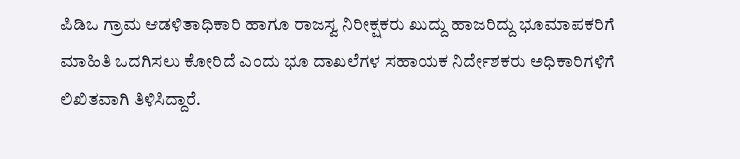ಪಿಡಿಒ ಗ್ರಾಮ ಆಡಳಿತಾಧಿಕಾರಿ ಹಾಗೂ ರಾಜಸ್ವ ನಿರೀಕ್ಷಕರು ಖುದ್ದು ಹಾಜರಿದ್ದು ಭೂಮಾಪಕರಿಗೆ ಮಾಹಿತಿ ಒದಗಿಸಲು ಕೋರಿದೆ ಎಂದು ಭೂ ದಾಖಲೆಗಳ ಸಹಾಯಕ ನಿರ್ದೇಶಕರು ಅಧಿಕಾರಿಗಳಿಗೆ ಲಿಖಿತವಾಗಿ ತಿಳಿಸಿದ್ದಾರೆ.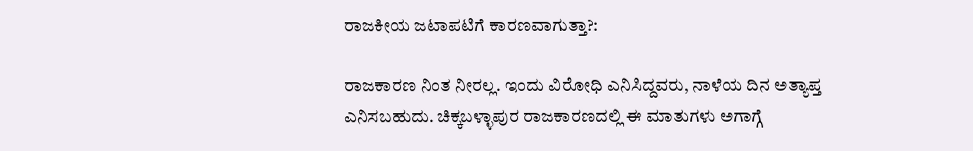ರಾಜಕೀಯ ಜಟಾಪಟಿಗೆ ಕಾರಣವಾಗುತ್ತಾ?:

ರಾಜಕಾರಣ ನಿಂತ ನೀರಲ್ಲ. ಇಂದು ವಿರೋಧಿ ಎನಿಸಿದ್ದವರು, ನಾಳೆಯ ದಿನ ಅತ್ಯಾಪ್ತ ಎನಿಸಬಹುದು. ಚಿಕ್ಕಬಳ್ಳಾಪುರ ರಾಜಕಾರಣದಲ್ಲಿ ಈ ಮಾತುಗಳು ಅಗಾಗ್ಗೆ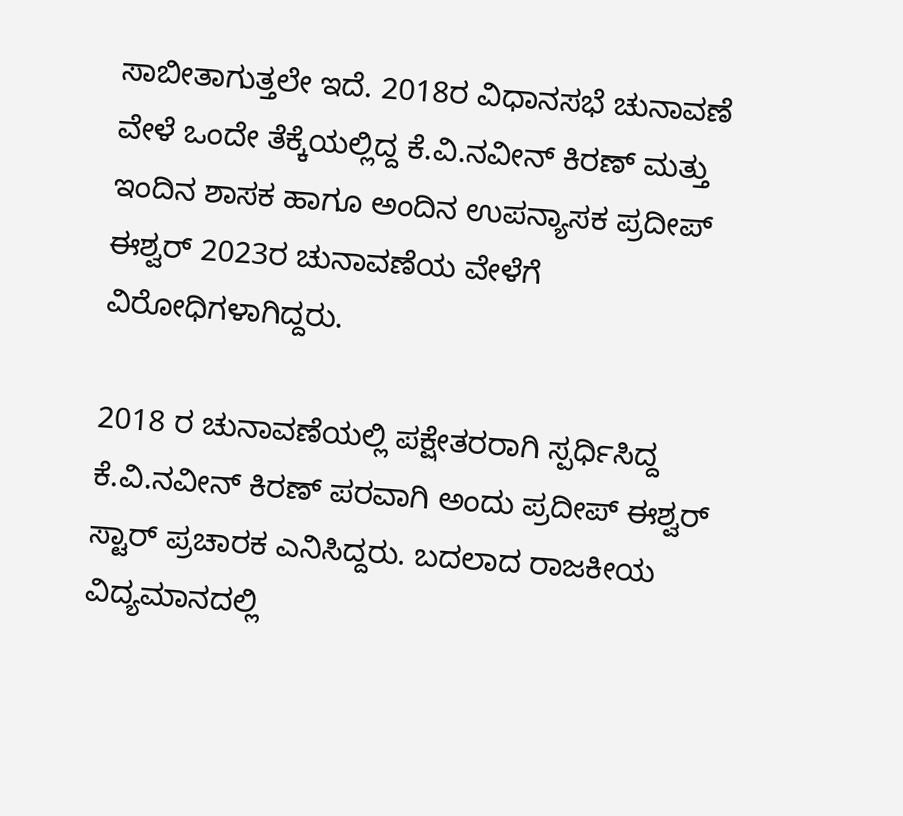ಸಾಬೀತಾಗುತ್ತಲೇ ಇದೆ. 2018ರ ವಿಧಾನಸಭೆ ಚುನಾವಣೆ ವೇಳೆ ಒಂದೇ ತೆಕ್ಕೆಯಲ್ಲಿದ್ದ ಕೆ.ವಿ.ನವೀನ್ ಕಿರಣ್ ಮತ್ತು ಇಂದಿನ ಶಾಸಕ ಹಾಗೂ ಅಂದಿನ ಉಪನ್ಯಾಸಕ ಪ್ರದೀಪ್ ಈಶ್ವರ್ 2023ರ ಚುನಾವಣೆಯ ವೇಳೆಗೆ ವಿರೋಧಿಗಳಾಗಿದ್ದರು.

2018 ರ ಚುನಾವಣೆಯಲ್ಲಿ ಪಕ್ಷೇತರರಾಗಿ ಸ್ಪರ್ಧಿಸಿದ್ದ ಕೆ.ವಿ.ನವೀನ್ ಕಿರಣ್ ಪರವಾಗಿ ಅಂದು ಪ್ರದೀಪ್ ಈಶ್ವರ್ ಸ್ಟಾರ್ ಪ್ರಚಾರಕ ಎನಿಸಿದ್ದರು. ಬದಲಾದ ರಾಜಕೀಯ ವಿದ್ಯಮಾನದಲ್ಲಿ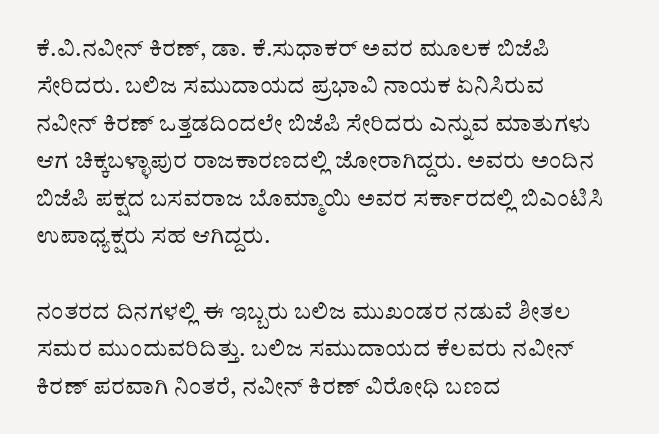ಕೆ.ವಿ.ನವೀನ್ ಕಿರಣ್, ಡಾ. ಕೆ.ಸುಧಾಕರ್ ಅವರ ಮೂಲಕ ಬಿಜೆಪಿ ಸೇರಿದರು. ಬಲಿಜ ಸಮುದಾಯದ ಪ್ರಭಾವಿ ನಾಯಕ ಏನಿಸಿರುವ ನವೀನ್ ಕಿರಣ್ ಒತ್ತಡದಿಂದಲೇ ಬಿಜೆಪಿ ಸೇರಿದರು ಎನ್ನುವ ಮಾತುಗಳು ಆಗ ಚಿಕ್ಕಬಳ್ಳಾಪುರ ರಾಜಕಾರಣದಲ್ಲಿ ಜೋರಾಗಿದ್ದರು. ಅವರು ಅಂದಿನ ಬಿಜೆಪಿ ಪಕ್ಷದ ಬಸವರಾಜ ಬೊಮ್ಮಾಯಿ ಅವರ ಸರ್ಕಾರದಲ್ಲಿ ಬಿಎಂಟಿಸಿ ಉಪಾಧ್ಯಕ್ಷರು ಸಹ ಆಗಿದ್ದರು.

ನಂತರದ ದಿನಗಳಲ್ಲಿ ಈ ಇಬ್ಬರು ಬಲಿಜ ಮುಖಂಡರ ನಡುವೆ ಶೀತಲ ಸಮರ ಮುಂದುವರಿದಿತ್ತು. ಬಲಿಜ ಸಮುದಾಯದ ಕೆಲವರು ನವೀನ್ ಕಿರಣ್ ಪರವಾಗಿ ನಿಂತರೆ, ನವೀನ್ ಕಿರಣ್ ವಿರೋಧಿ ಬಣದ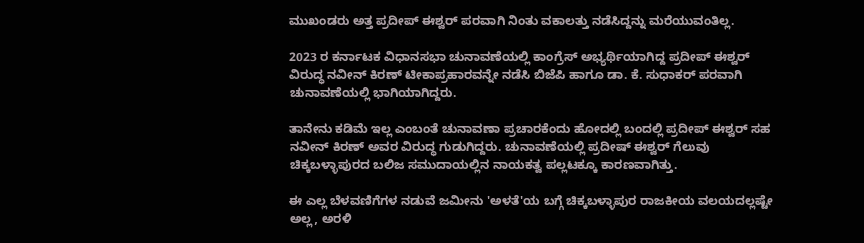ಮುಖಂಡರು ಅತ್ತ ಪ್ರದೀಪ್ ಈಶ್ವರ್ ಪರವಾಗಿ ನಿಂತು ವಕಾಲತ್ತು ನಡೆಸಿದ್ದನ್ನು ಮರೆಯುವಂತಿಲ್ಲ.

2023 ರ ಕರ್ನಾಟಕ ವಿಧಾನಸಭಾ ಚುನಾವಣೆಯಲ್ಲಿ ಕಾಂಗ್ರೆಸ್ ಅಭ್ಯರ್ಥಿಯಾಗಿದ್ದ ಪ್ರದೀಪ್ ಈಶ್ವರ್ ವಿರುದ್ಧ ನವೀನ್ ಕಿರಣ್ ಟೀಕಾಪ್ರಹಾರವನ್ನೇ ನಡೆಸಿ ಬಿಜೆಪಿ ಹಾಗೂ ಡಾ. ಕೆ. ಸುಧಾಕರ್ ಪರವಾಗಿ ಚುನಾವಣೆಯಲ್ಲಿ ಭಾಗಿಯಾಗಿದ್ದರು.

ತಾನೇನು ಕಡಿಮೆ ಇಲ್ಲ ಎಂಬಂತೆ ಚುನಾವಣಾ ಪ್ರಚಾರಕೆಂದು ಹೋದಲ್ಲಿ ಬಂದಲ್ಲಿ ಪ್ರದೀಪ್ ಈಶ್ವರ್ ಸಹ ನವೀನ್ ಕಿರಣ್ ಅವರ ವಿರುದ್ಧ ಗುಡುಗಿದ್ದರು. ಚುನಾವಣೆಯಲ್ಲಿ ಪ್ರದೀಷ್ ಈಶ್ವರ್ ಗೆಲುವು ಚಿಕ್ಕಬಳ್ಳಾಪುರದ ಬಲಿಜ ಸಮುದಾಯಲ್ಲಿನ ನಾಯಕತ್ವ ಪಲ್ಲಟಕ್ಕೂ ಕಾರಣವಾಗಿತ್ತು.

ಈ ಎಲ್ಲ ಬೆಳವಣಿಗೆಗಳ ನಡುವೆ ಜಮೀನು 'ಅಳತೆ'ಯ ಬಗ್ಗೆ ಚಿಕ್ಕಬಳ್ಳಾಪುರ ರಾಜಕೀಯ ವಲಯದಲ್ಲಷ್ಟೇ ಅಲ್ಲ, ಅರಳಿ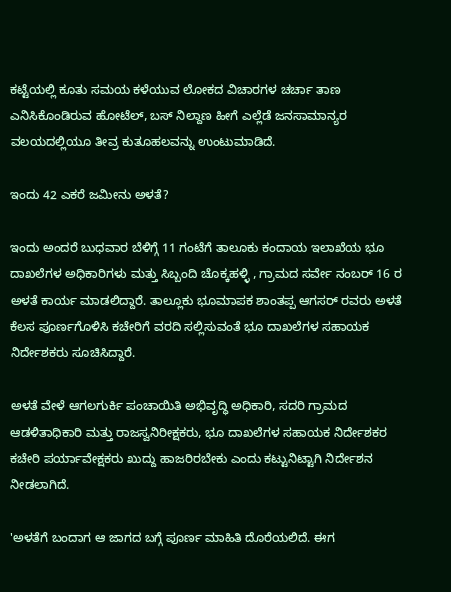ಕಟ್ಟೆಯಲ್ಲಿ ಕೂತು ಸಮಯ ಕಳೆಯುವ ಲೋಕದ ವಿಚಾರಗಳ ಚರ್ಚಾ ತಾಣ ಎನಿಸಿಕೊಂಡಿರುವ ಹೋಟೆಲ್, ಬಸ್ ನಿಲ್ದಾಣ ಹೀಗೆ ಎಲ್ಲೆಡೆ ಜನಸಾಮಾನ್ಯರ ವಲಯದಲ್ಲಿಯೂ ತೀವ್ರ ಕುತೂಹಲವನ್ನು ಉಂಟುಮಾಡಿದೆ.

ಇಂದು 42 ಎಕರೆ ಜಮೀನು ಅಳತೆ?

ಇಂದು ಅಂದರೆ ಬುಧವಾರ ಬೆಳಿಗ್ಗೆ 11 ಗಂಟೆಗೆ ತಾಲೂಕು ಕಂದಾಯ ಇಲಾಖೆಯ ಭೂ ದಾಖಲೆಗಳ ಅಧಿಕಾರಿಗಳು ಮತ್ತು ಸಿಬ್ಬಂದಿ ಚೊಕ್ಕಹಳ್ಳಿ , ಗ್ರಾಮದ ಸರ್ವೇ ನಂಬರ್ 16 ರ ಅಳತೆ ಕಾರ್ಯ ಮಾಡಲಿದ್ದಾರೆ. ತಾಲ್ಲೂಕು ಭೂಮಾಪಕ ಶಾಂತಪ್ಪ ಆಗಸರ್‌ ರವರು ಅಳತೆ ಕೆಲಸ ಪೂರ್ಣಗೊಳಿಸಿ ಕಚೇರಿಗೆ ವರದಿ ಸಲ್ಲಿಸುವಂತೆ ಭೂ ದಾಖಲೆಗಳ ಸಹಾಯಕ ನಿರ್ದೇಶಕರು ಸೂಚಿಸಿದ್ದಾರೆ.

ಅಳತೆ ವೇಳೆ ಆಗಲಗುರ್ಕಿ ಪಂಚಾಯಿತಿ ಅಭಿವೃದ್ಧಿ ಅಧಿಕಾರಿ, ಸದರಿ ಗ್ರಾಮದ ಆಡಳಿತಾಧಿಕಾರಿ ಮತ್ತು ರಾಜಸ್ವನಿರೀಕ್ಷಕರು, ಭೂ ದಾಖಲೆಗಳ ಸಹಾಯಕ ನಿರ್ದೇಶಕರ ಕಚೇರಿ ಪರ್ಯಾವೇಕ್ಷಕರು ಖುದ್ದು ಹಾಜರಿರಬೇಕು ಎಂದು ಕಟ್ಟುನಿಟ್ಟಾಗಿ ನಿರ್ದೇಶನ ನೀಡಲಾಗಿದೆ.

'ಅಳತೆಗೆ ಬಂದಾಗ ಆ ಜಾಗದ ಬಗ್ಗೆ ಪೂರ್ಣ ಮಾಹಿತಿ ದೊರೆಯಲಿದೆ. ಈಗ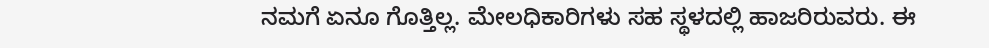ನಮಗೆ ಏನೂ ಗೊತ್ತಿಲ್ಲ. ಮೇಲಧಿಕಾರಿಗಳು ಸಹ ಸ್ಥಳದಲ್ಲಿ ಹಾಜರಿರುವರು. ಈ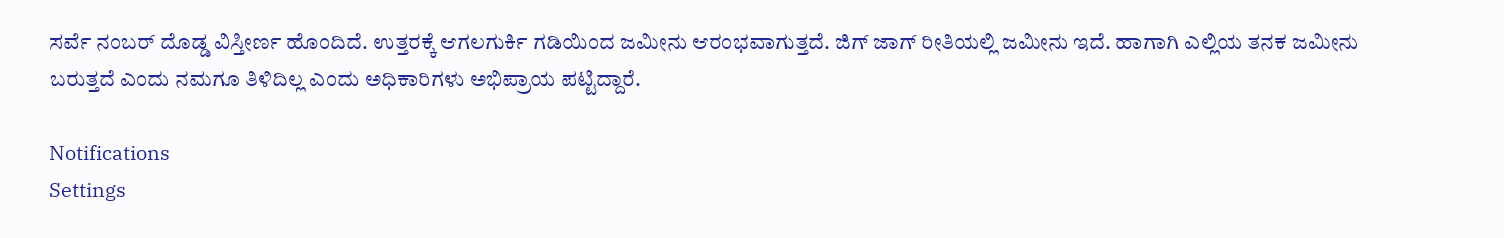ಸರ್ವೆ ನಂಬರ್ ದೊಡ್ಡ ವಿಸ್ತೀರ್ಣ ಹೊಂದಿದೆ. ಉತ್ತರಕ್ಕೆ ಆಗಲಗುರ್ಕಿ ಗಡಿಯಿಂದ ಜಮೀನು ಆರಂಭವಾಗುತ್ತದೆ. ಜಿಗ್ ಜಾಗ್ ರೀತಿಯಲ್ಲಿ ಜಮೀನು ಇದೆ. ಹಾಗಾಗಿ ಎಲ್ಲಿಯ ತನಕ ಜಮೀನು ಬರುತ್ತದೆ ಎಂದು ನಮಗೂ ತಿಳಿದಿಲ್ಲ ಎಂದು ಅಧಿಕಾರಿಗಳು ಅಭಿಪ್ರಾಯ ಪಟ್ಟಿದ್ದಾರೆ.

Notifications
Settings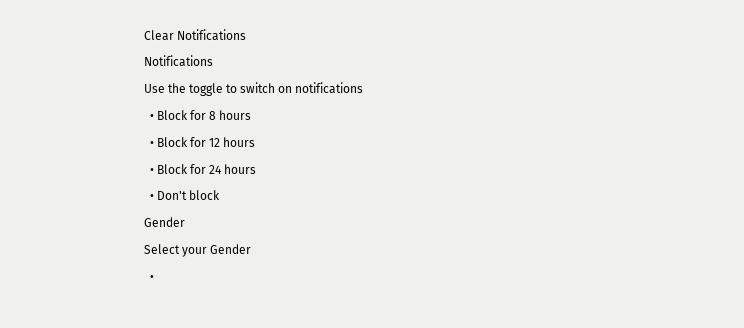Clear Notifications
Notifications
Use the toggle to switch on notifications
  • Block for 8 hours
  • Block for 12 hours
  • Block for 24 hours
  • Don't block
Gender
Select your Gender
  •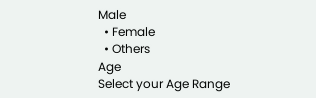Male
  • Female
  • Others
Age
Select your Age Range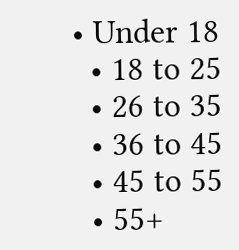• Under 18
  • 18 to 25
  • 26 to 35
  • 36 to 45
  • 45 to 55
  • 55+